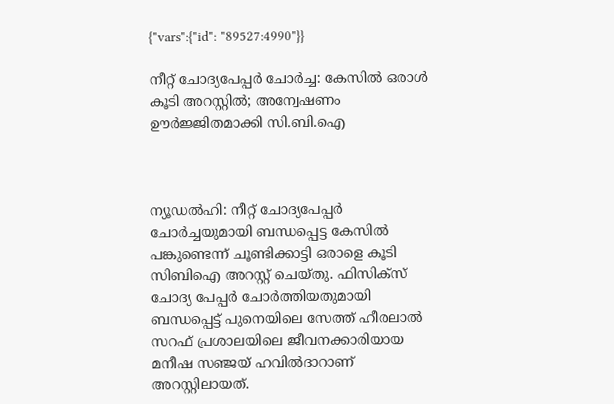{"vars":{"id": "89527:4990"}}

നീറ്റ് ചോദ്യപേപ്പർ ചോർച്ച: കേസിൽ ഒരാൾ കൂടി അറസ്റ്റിൽ; അന്വേഷണം ഊർജ്ജിതമാക്കി സി.ബി.ഐ



ന‍്യൂഡൽഹി: നീറ്റ് ചോദ‍്യപേപ്പർ ചോർച്ചയുമായി ബന്ധപ്പെട്ട കേസിൽ പങ്കുണ്ടെന്ന് ചൂണ്ടിക്കാട്ടി ഒരാളെ കൂടി സിബിഐ അറസ്റ്റ് ചെയ്തു. ഫിസിക്സ് ചോദ‍്യ പേപ്പർ‌ ചോർ‌ത്തിയതുമായി ബന്ധപ്പെട്ട് പുനെയിലെ സേത്ത് ഹീരലാൽ‌ സറഫ് പ്രശാലയിലെ ജീവനക്കാരിയായ മനീഷ സഞ്ജയ് ഹവിൽദാറാണ് അറസ്റ്റിലായത്.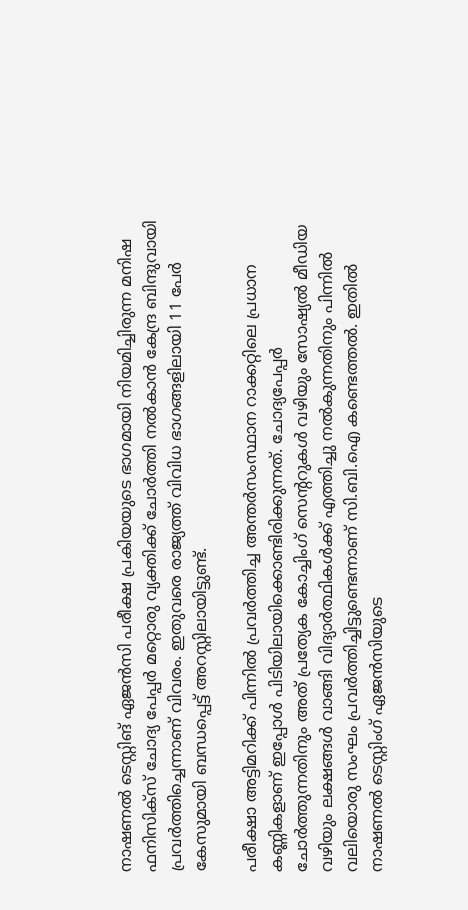നാഷണൽ ടെസ്റ്റിങ് ഏജൻസി പരീക്ഷ പ്രകിയയുടെ ഭാഗമായി നിയമിച്ചിരുന്ന മനിഷ ഫനിസിക്സ് ചോദ‍്യ പേപ്പർ മറ്റൊരു വ‍്യക്തിക്ക് ചോർത്തി നൽകാൻ കേന്ദ്ര ബിന്ദുവായി പ്രവർ‌ത്തിച്ചെന്നാണ് വിവരം. ഇതുവരെ രാജ‍്യത്ത് വിവിധ ഭാഗങ്ങളിലായി 11 പേർ കേസുമായി ബന്ധപ്പെട്ട് അറസ്റ്റിലായിട്ടുണ്ട്.

പരീക്ഷാ അട്ടിമറിക്ക് പിന്നിൽ പ്രവർത്തിച്ച അന്തർസംസ്ഥാന റാക്കറ്റിലെ പ്രധാന കണ്ണികളാണ് ഇപ്പോൾ പിടിയിലായിക്കൊണ്ടിരിക്കുന്നത്. ചോദ്യപേപ്പർ ചോർത്തുന്നതിനും അത് പ്രത്യേക കോച്ചിംഗ് സെന്ററുകൾ വഴിയും സോഷ്യൽ മീഡിയ വഴിയും ലക്ഷങ്ങൾ വാങ്ങി വിദ്യാർത്ഥികൾക്ക് എത്തിച്ചു നൽകുന്നതിനും പിന്നിൽ വലിയൊരു സംഘം പ്രവർത്തിച്ചിട്ടുണ്ടെന്നാണ് സി.ബി.ഐ കണ്ടെത്തൽ. ഇതിൽ നാഷണൽ ടെസ്റ്റിംഗ് ഏജൻസിയുടെ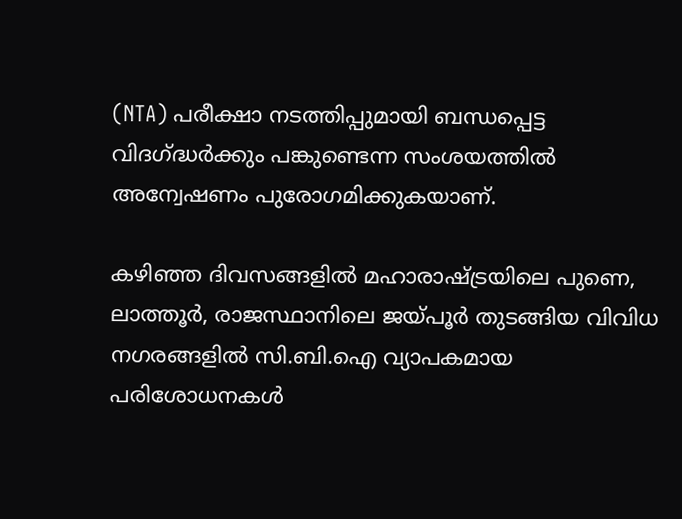(NTA) പരീക്ഷാ നടത്തിപ്പുമായി ബന്ധപ്പെട്ട വിദഗ്ദ്ധർക്കും പങ്കുണ്ടെന്ന സംശയത്തിൽ അന്വേഷണം പുരോഗമിക്കുകയാണ്.

കഴിഞ്ഞ ദിവസങ്ങളിൽ മഹാരാഷ്ട്രയിലെ പുണെ, ലാത്തൂർ, രാജസ്ഥാനിലെ ജയ്പൂർ തുടങ്ങിയ വിവിധ നഗരങ്ങളിൽ സി.ബി.ഐ വ്യാപകമായ പരിശോധനകൾ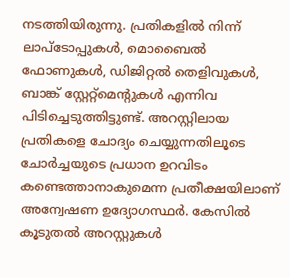നടത്തിയിരുന്നു. പ്രതികളിൽ നിന്ന് ലാപ്ടോപ്പുകൾ, മൊബൈൽ ഫോണുകൾ, ഡിജിറ്റൽ തെളിവുകൾ, ബാങ്ക് സ്റ്റേറ്റ്‌മെന്റുകൾ എന്നിവ പിടിച്ചെടുത്തിട്ടുണ്ട്. അറസ്റ്റിലായ പ്രതികളെ ചോദ്യം ചെയ്യുന്നതിലൂടെ ചോർച്ചയുടെ പ്രധാന ഉറവിടം കണ്ടെത്താനാകുമെന്ന പ്രതീക്ഷയിലാണ് അന്വേഷണ ഉദ്യോഗസ്ഥർ. കേസിൽ കൂടുതൽ അറസ്റ്റുകൾ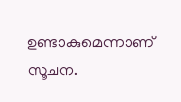ഉണ്ടാകുമെന്നാണ് സൂചന.